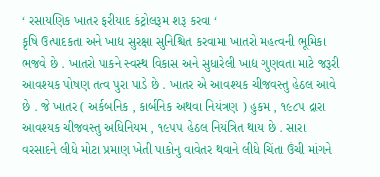‘ રસાયણિક ખાતર ફરીયાદ કંટ્રોલરૂમ શરૂ કરવા ‘
કૃષિ ઉત્પાદકતા અને ખાદ્ય સુરક્ષા સુનિશ્ચિત કરવામા ખાતરો મહત્વની ભૂમિકા ભજવે છે . ખાતરો પાકને સ્વસ્થ વિકાસ અને સુધારેલી ખાદ્ય ગુણવતા માટે જરૂરી આવશ્યક પોષણ તત્વ પુરા પાડે છે . ખાતર એ આવશ્યક ચીજવસ્તુ હેઠલ આવે છે . જે ખાતર ( અર્કબનિક , કાર્બનિક અથવા નિયંત્રણ ) હુકમ , ૧૯૮૫ દ્રારા આવશ્યક ચીજવસ્તુ અધિનિયમ , ૧૯૫૫ હેઠલ નિયંત્રિત થાય છે . સારા વરસાદને લીધે મોટા પ્રમાણ ખેતી પાકોનુ વાવેતર થવાને લીધે ચિંતા ઉંચી માંગને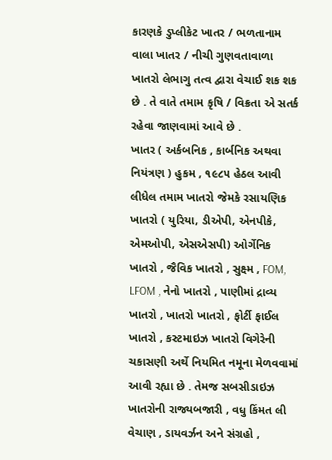કારણકે ડુપ્લીકેટ ખાતર / ભળતાનામ વાલા ખાતર / નીચી ગુણવતાવાળા ખાતરો લેભાગુ તત્વ દ્વારા વેચાઈ શક શક છે . તે વાતે તમામ કૃષિ / વિક્રતા એ સતર્ક રહેવા જાણવામાં આવે છે .
ખાતર ( અર્કબનિક , કાર્બનિક અથવા નિયંત્રણ ) હુકમ , ૧૯૮૫ હેઠલ આવી લીધેલ તમામ ખાતરો જેમકે રસાયણિક ખાતરો ( યુરિયા, ડીએપી, એનપીકે, એમઓપી, એસએસપી) ઓર્ગેનિક ખાતરો , જૈવિક ખાતરો , સુક્ષ્મ , FOM, LFOM , નેનો ખાતરો , પાણીમાં દ્રાવ્ય ખાતરો , ખાતરો ખાતરો , ફોર્ટી ફાઈલ ખાતરો , કસ્ટમાઇઝ ખાતરો વિગેરેની ચકાસણી અર્થે નિયમિત નમૂના મેળવવામાં આવી રહ્યા છે . તેમજ સબસીડાઇઝ ખાતરોની રાજ્યબજારી , વધુ કિંમત લી વેચાણ , ડાયવર્ઝન અને સંગ્રહો ,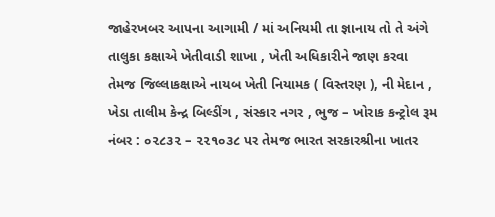જાહેરખબર આપના આગામી / માં અનિયમી તા જ્ઞાનાય તો તે અંગે તાલુકા કક્ષાએ ખેતીવાડી શાખા , ખેતી અધિકારીને જાણ કરવા તેમજ જિલ્લાકક્ષાએ નાયબ ખેતી નિયામક ( વિસ્તરણ ), ની મેદાન , ખેડા તાલીમ કેન્દ્ર બિલ્ડીંગ , સંસ્કાર નગર , ભુજ – ખોરાક કન્ટ્રોલ રૂમ નંબર : ૦૨૮૩૨ – ૨૨૧૦૩૮ પર તેમજ ભારત સરકારશ્રીના ખાતર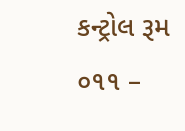કન્ટ્રોલ રૂમ ૦૧૧ –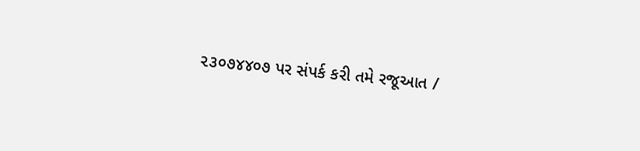૨૩૦૭૪૪૦૭ પર સંપર્ક કરી તમે રજૂઆત /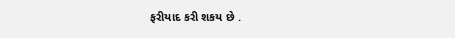ફરીયાદ કરી શકય છે .